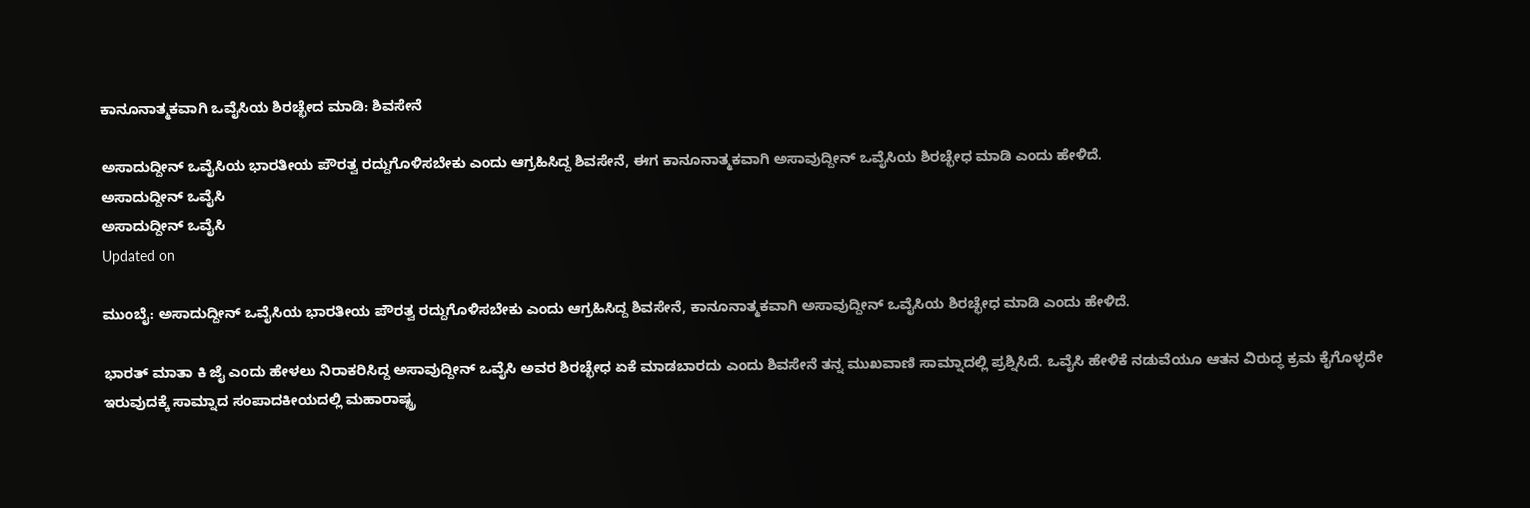ಕಾನೂನಾತ್ಮಕವಾಗಿ ಒವೈಸಿಯ ಶಿರಚ್ಛೇದ ಮಾಡಿ: ಶಿವಸೇನೆ

ಅಸಾದುದ್ದೀನ್‌ ಒವೈಸಿಯ ಭಾರತೀಯ ಪೌರತ್ವ ರದ್ದುಗೊಳಿಸಬೇಕು ಎಂದು ಆಗ್ರಹಿಸಿದ್ದ ಶಿವಸೇನೆ, ಈಗ ಕಾನೂನಾತ್ಮಕವಾಗಿ ಅಸಾವುದ್ದೀನ್ ಒವೈಸಿಯ ಶಿರಚ್ಛೇಧ ಮಾಡಿ ಎಂದು ಹೇಳಿದೆ.
ಅಸಾದುದ್ದೀನ್‌ ಒವೈಸಿ
ಅಸಾದುದ್ದೀನ್‌ ಒವೈಸಿ
Updated on

ಮುಂಬೈ: ಅಸಾದುದ್ದೀನ್‌ ಒವೈಸಿಯ ಭಾರತೀಯ ಪೌರತ್ವ ರದ್ದುಗೊಳಿಸಬೇಕು ಎಂದು ಆಗ್ರಹಿಸಿದ್ದ ಶಿವಸೇನೆ, ಕಾನೂನಾತ್ಮಕವಾಗಿ ಅಸಾವುದ್ದೀನ್ ಒವೈಸಿಯ ಶಿರಚ್ಛೇಧ ಮಾಡಿ ಎಂದು ಹೇಳಿದೆ.

ಭಾರತ್ ಮಾತಾ ಕಿ ಜೈ ಎಂದು ಹೇಳಲು ನಿರಾಕರಿಸಿದ್ದ ಅಸಾವುದ್ದೀನ್ ಒವೈಸಿ ಅವರ ಶಿರಚ್ಛೇಧ ಏಕೆ ಮಾಡಬಾರದು ಎಂದು ಶಿವಸೇನೆ ತನ್ನ ಮುಖವಾಣಿ ಸಾಮ್ನಾದಲ್ಲಿ ಪ್ರಶ್ನಿಸಿದೆ. ಒವೈಸಿ ಹೇಳಿಕೆ ನಡುವೆಯೂ ಆತನ ವಿರುದ್ಧ ಕ್ರಮ ಕೈಗೊಳ್ಳದೇ ಇರುವುದಕ್ಕೆ ಸಾಮ್ನಾದ ಸಂಪಾದಕೀಯದಲ್ಲಿ ಮಹಾರಾಷ್ಟ್ರ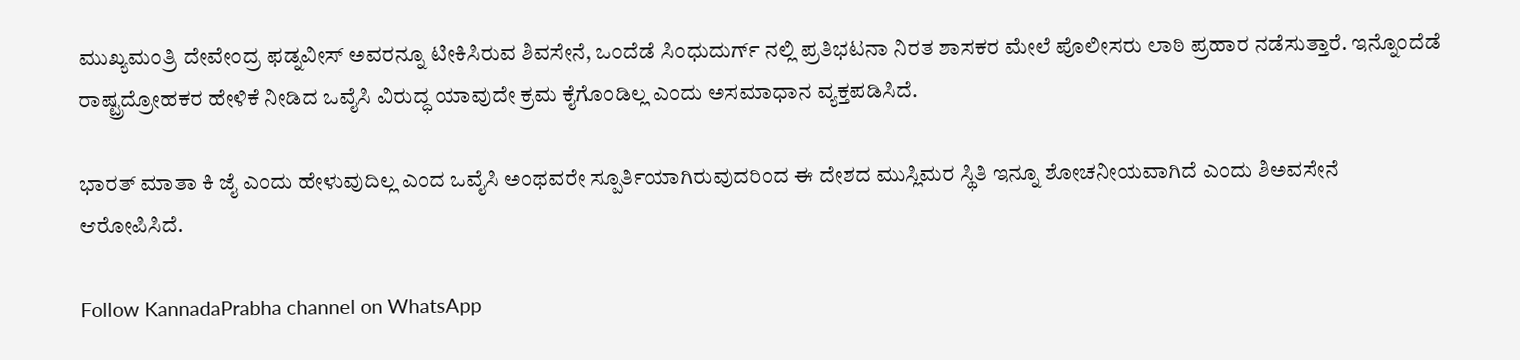ಮುಖ್ಯಮಂತ್ರಿ ದೇವೇಂದ್ರ ಫಡ್ನವೀಸ್ ಅವರನ್ನೂ ಟೀಕಿಸಿರುವ ಶಿವಸೇನೆ, ಒಂದೆಡೆ ಸಿಂಧುದುರ್ಗ್ ನಲ್ಲಿ ಪ್ರತಿಭಟನಾ ನಿರತ ಶಾಸಕರ ಮೇಲೆ ಪೊಲೀಸರು ಲಾಠಿ ಪ್ರಹಾರ ನಡೆಸುತ್ತಾರೆ. ಇನ್ನೊಂದೆಡೆ ರಾಷ್ಟ್ರದ್ರೋಹಕರ ಹೇಳಿಕೆ ನೀಡಿದ ಒವೈಸಿ ವಿರುದ್ಧ ಯಾವುದೇ ಕ್ರಮ ಕೈಗೊಂಡಿಲ್ಲ ಎಂದು ಅಸಮಾಧಾನ ವ್ಯಕ್ತಪಡಿಸಿದೆ.

ಭಾರತ್ ಮಾತಾ ಕಿ ಜೈ ಎಂದು ಹೇಳುವುದಿಲ್ಲ ಎಂದ ಒವೈಸಿ ಅಂಥವರೇ ಸ್ಪೂರ್ತಿಯಾಗಿರುವುದರಿಂದ ಈ ದೇಶದ ಮುಸ್ಲಿಮರ ಸ್ಥಿತಿ ಇನ್ನೂ ಶೋಚನೀಯವಾಗಿದೆ ಎಂದು ಶಿಅವಸೇನೆ ಆರೋಪಿಸಿದೆ.

Follow KannadaPrabha channel on WhatsApp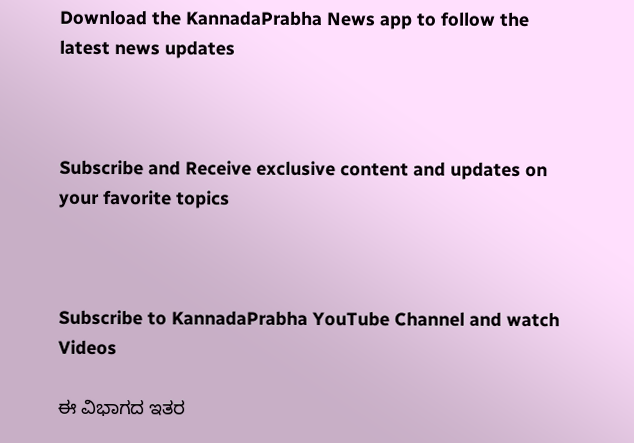Download the KannadaPrabha News app to follow the latest news updates



Subscribe and Receive exclusive content and updates on your favorite topics



Subscribe to KannadaPrabha YouTube Channel and watch Videos

ಈ ವಿಭಾಗದ ಇತರ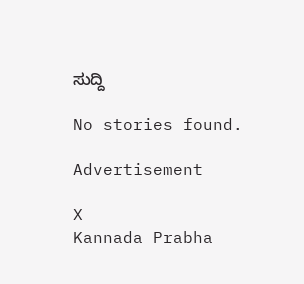ಸುದ್ದಿ

No stories found.

Advertisement

X
Kannada Prabha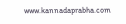www.kannadaprabha.com